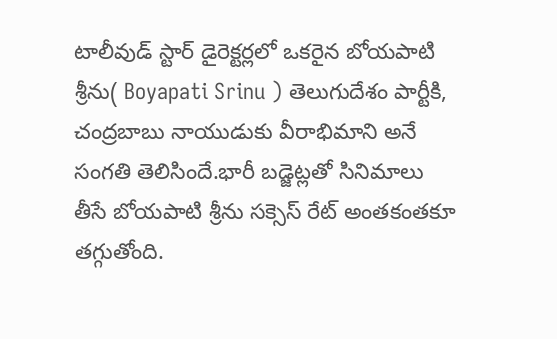టాలీవుడ్ స్టార్ డైరెక్టర్లలో ఒకరైన బోయపాటి శ్రీను( Boyapati Srinu ) తెలుగుదేశం పార్టీకి, చంద్రబాబు నాయుడుకు వీరాభిమాని అనే సంగతి తెలిసిందే.భారీ బడ్జెట్లతో సినిమాలు తీసే బోయపాటి శ్రీను సక్సెస్ రేట్ అంతకంతకూ తగ్గుతోంది.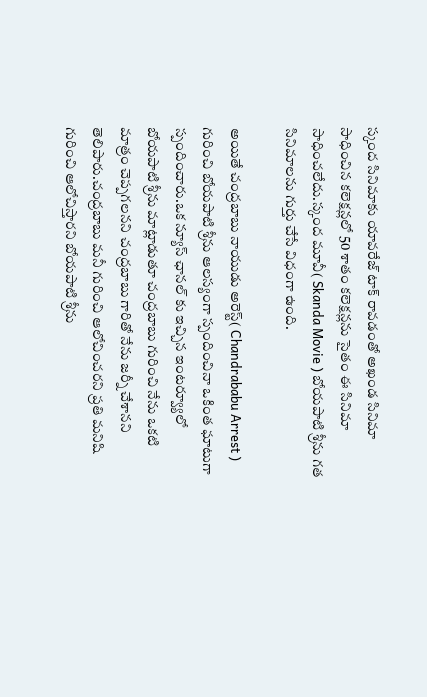స్కంద సినిమాకు యావరేజ్ టాక్ రావడంతో అఖండ సినిమా సాధించిన కలెక్షన్లలో 50 శాతం కలెక్షన్లను సైతం ఈ సినిమా సాధించలేదు.స్కంద మూవీ( Skanda Movie ) బోయపాటి శ్రీను గత సినిమాలను గుర్తు చేసే విధంగా ఉంది.

అయితే చంద్రబాబు నాయుడు అరెస్ట్( Chandrababu Arrest ) గురించి బోయపాటి శ్రీను ఆలస్యంగా స్పందించినా ఒకింత ఘాటుగా స్పందించారు.ఒక న్యూస్ ఛానల్ కు ఇచ్చిన ఇంటర్వ్యూలో బోయపాటి శ్రీను మాట్లాడుతూ చంద్రబాబు గురించి నేను ఒకటి మాత్రం చెప్పగలనని చంద్రబాబు గారితో నేను జర్నీ చేశానని తెలిపారు.చంద్రబాబు మనీ గురించి ఆలోచించరని ప్రతి మనిషి గురించి ఆలోచిస్తారని బోయపాటి శ్రీను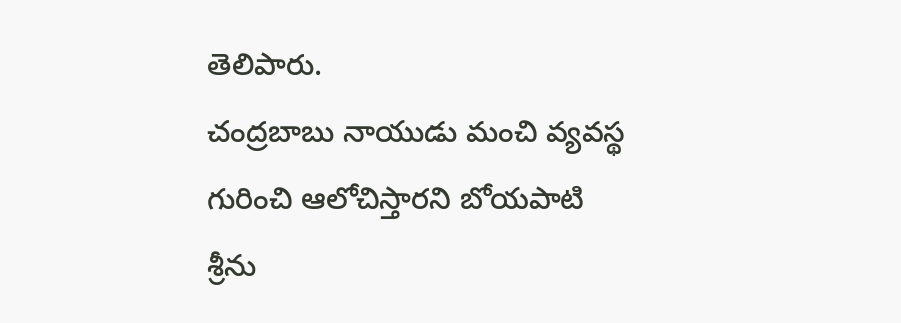తెలిపారు.
చంద్రబాబు నాయుడు మంచి వ్యవస్థ గురించి ఆలోచిస్తారని బోయపాటి శ్రీను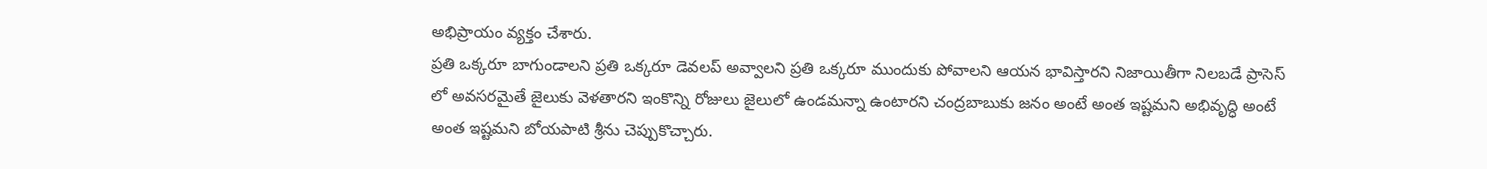అభిప్రాయం వ్యక్తం చేశారు.
ప్రతి ఒక్కరూ బాగుండాలని ప్రతి ఒక్కరూ డెవలప్ అవ్వాలని ప్రతి ఒక్కరూ ముందుకు పోవాలని ఆయన భావిస్తారని నిజాయితీగా నిలబడే ప్రాసెస్ లో అవసరమైతే జైలుకు వెళతారని ఇంకొన్ని రోజులు జైలులో ఉండమన్నా ఉంటారని చంద్రబాబుకు జనం అంటే అంత ఇష్టమని అభివృద్ధి అంటే అంత ఇష్టమని బోయపాటి శ్రీను చెప్పుకొచ్చారు.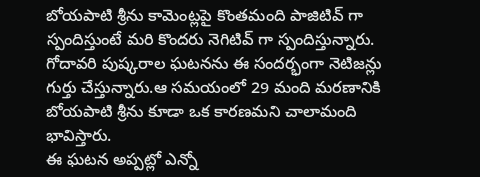బోయపాటి శ్రీను కామెంట్లపై కొంతమంది పాజిటివ్ గా స్పందిస్తుంటే మరి కొందరు నెగిటివ్ గా స్పందిస్తున్నారు. గోదావరి పుష్కరాల ఘటనను ఈ సందర్భంగా నెటిజన్లు గుర్తు చేస్తున్నారు.ఆ సమయంలో 29 మంది మరణానికి బోయపాటి శ్రీను కూడా ఒక కారణమని చాలామంది భావిస్తారు.
ఈ ఘటన అప్పట్లో ఎన్నో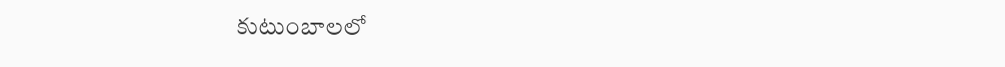కుటుంబాలలో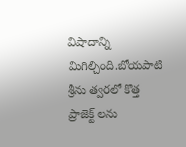విషాదాన్ని మిగిల్చింది.బోయపాటి శ్రీను త్వరలో కొత్త ప్రాజెక్ట్ లను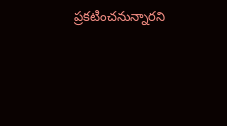ప్రకటించనున్నారని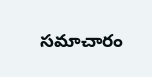సమాచారం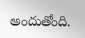అందుతోంది.